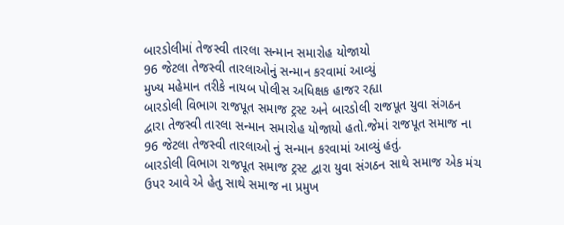બારડોલીમાં તેજસ્વી તારલા સન્માન સમારોહ યોજાયો
96 જેટલા તેજસ્વી તારલાઓનું સન્માન કરવામાં આવ્યું
મુખ્ય મહેમાન તરીકે નાયબ પોલીસ અધિક્ષક હાજર રહ્યા
બારડોલી વિભાગ રાજપૂત સમાજ ટ્રસ્ટ અને બારડોલી રાજપૂત યુવા સંગઠન દ્વારા તેજસ્વી તારલા સન્માન સમારોહ યોજાયો હતો.જેમાં રાજપૂત સમાજ ના 96 જેટલા તેજસ્વી તારલાઓ નું સન્માન કરવામાં આવ્યું હતું.
બારડોલી વિભાગ રાજપૂત સમાજ ટ્રસ્ટ દ્વારા યુવા સંગઠન સાથે સમાજ એક મંચ ઉપર આવે એ હેતુ સાથે સમાજ ના પ્રમુખ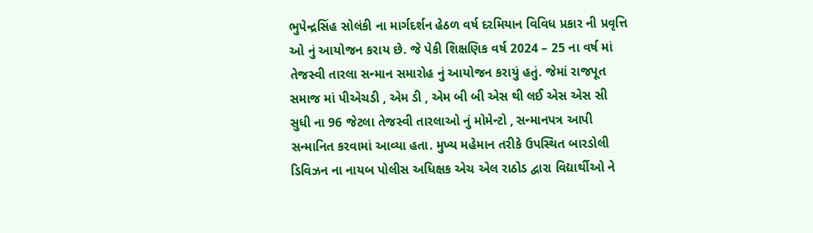ભુપેન્દ્રસિંહ સોલંકી ના માર્ગદર્શન હેઠળ વર્ષ દરમિયાન વિવિધ પ્રકાર ની પ્રવૃત્તિ ઓ નું આયોજન કરાય છે. જે પેકી શિક્ષણિક વર્ષ 2024 – 25 ના વર્ષ માં તેજસ્વી તારલા સન્માન સમારોહ નું આયોજન કરાયું હતું. જેમાં રાજપૂત સમાજ માં પીએચડી , એમ ડી , એમ બી બી એસ થી લઈ એસ એસ સી સુધી ના 96 જેટલા તેજસ્વી તારલાઓ નું મોમેન્ટો , સન્માનપત્ર આપી સન્માનિત કરવામાં આવ્યા હતા. મુખ્ય મહેમાન તરીકે ઉપસ્થિત બારડોલી ડિવિઝન ના નાયબ પોલીસ અધિક્ષક એચ એલ રાઠોડ દ્વારા વિદ્યાર્થીઓ ને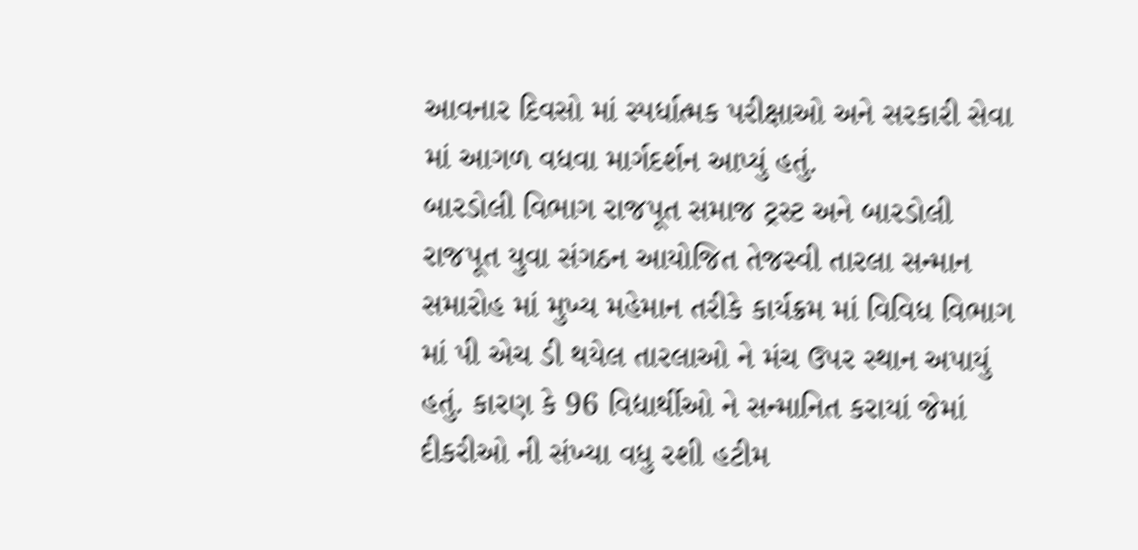આવનાર દિવસો માં સ્પર્ધાત્મક પરીક્ષાઓ અને સરકારી સેવા માં આગળ વધવા માર્ગદર્શન આપ્યું હતું.
બારડોલી વિભાગ રાજપૂત સમાજ ટ્રસ્ટ અને બારડોલી રાજપૂત યુવા સંગઠન આયોજિત તેજસ્વી તારલા સન્માન સમારોહ માં મુખ્ય મહેમાન તરીકે કાર્યક્રમ માં વિવિધ વિભાગ માં પી એચ ડી થયેલ તારલાઓ ને મંચ ઉપર સ્થાન અપાયું હતું. કારણ કે 96 વિદ્યાર્થીઓ ને સન્માનિત કરાયાં જેમાં દીકરીઓ ની સંખ્યા વધુ રશી હટીમ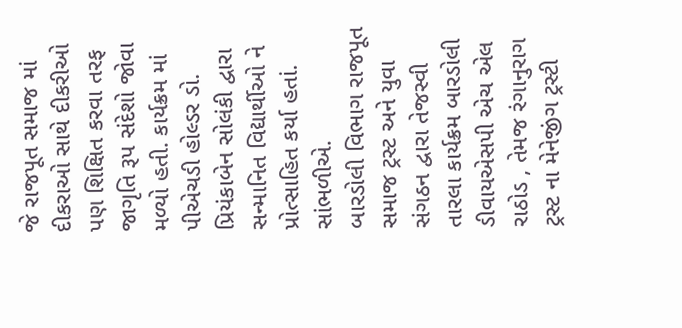જે રાજપૂત સમાજ માં દીકરાઓ સાથે દીકરીઓ પણ શિક્ષિત કરવા તરફ જાગૃતિ રૂપ સંદેશો જોવા મળ્યો હતી. કાર્યક્રમ માં પીએચડી હોલ્ડર ડો. પ્રિયંકાબેન સોલંકી દ્વારા સન્માનિત વિદ્યાર્થીઓ ને પ્રોત્સાહિત કર્યા હતાં. સાંભળીએ.
બારડોલી વિભાગ રાજપૂત સમાજ ટ્રસ્ટ અને યુવા સંગઠન દ્વારા તેજસ્વી તારલા કાર્યક્રમ બારડોલી ડીવાયએસપી એચ એલ રાઠોડ , તેમજ રંગાનુરાગ ટ્રસ્ટ ના મેનેજીંગ ટ્રસ્ટી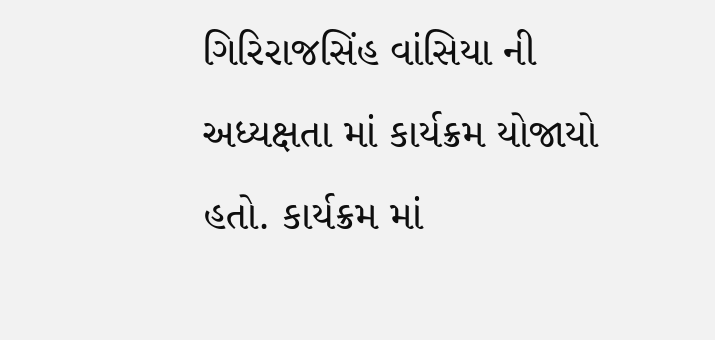ગિરિરાજસિંહ વાંસિયા ની અધ્યક્ષતા માં કાર્યક્રમ યોજાયો હતો. કાર્યક્રમ માં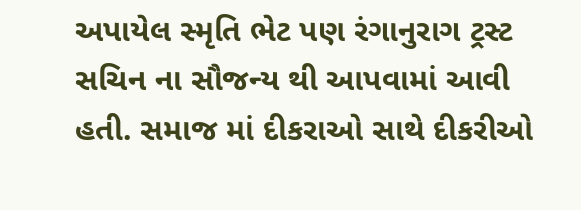અપાયેલ સ્મૃતિ ભેટ પણ રંગાનુરાગ ટ્રસ્ટ સચિન ના સૌજન્ય થી આપવામાં આવી હતી. સમાજ માં દીકરાઓ સાથે દીકરીઓ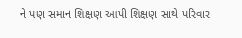ને પણ સમાન શિક્ષણ આપી શિક્ષણ સાથે પરિવાર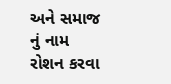અને સમાજ નું નામ રોશન કરવા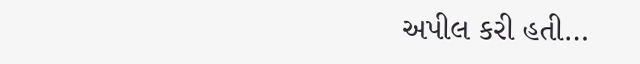અપીલ કરી હતી…